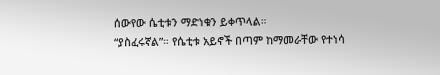ሰውየው ሴቲቱን ማድነቁን ይቀጥላል።
“ያስፈሩኛል”። የሴቲቱ አይኖች በጣም ከማመራቸው የተነሳ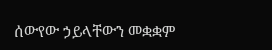ሰውየው ኃይላቸውን መቋቋም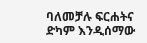ባለመቻሉ ፍርሐትና ድካም እንዲሰማው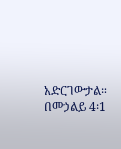አድርገውታል።
በመኃልይ 4፡1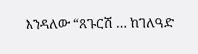እንዳለው “ጸጉርሽ … ከገለዓድ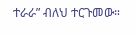ተራራ” ብለህ ተርጉመው።